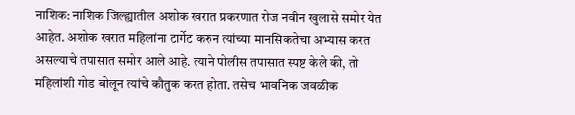नाशिक: नाशिक जिल्ह्यातील अशोक खरात प्रकरणात रोज नवीन खुलासे समोर येत आहेत. अशोक खरात महिलांना टार्गेट करुन त्यांच्या मानसिकतेचा अभ्यास करत असल्याचे तपासात समोर आले आहे. त्याने पोलीस तपासात स्पष्ट केले की, तो महिलांशी गोड बोलून त्यांचे कौतुक करत होता. तसेच भावनिक जवळीक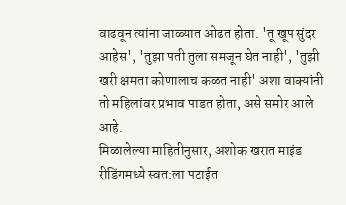वाढवून त्यांना जाळ्यात ओढत होता. 'तू खूप सुंदर आहेस', 'तुझा पती तुला समजून घेत नाही', 'तुझी खरी क्षमता कोणालाच कळत नाही' अशा वाक्यांनी तो महिलांवर प्रभाव पाडत होता, असे समोर आले आहे.
मिळालेल्या माहितीनुसार, अशोक खरात माइंड रीडिंगमध्ये स्वत:ला पटाईत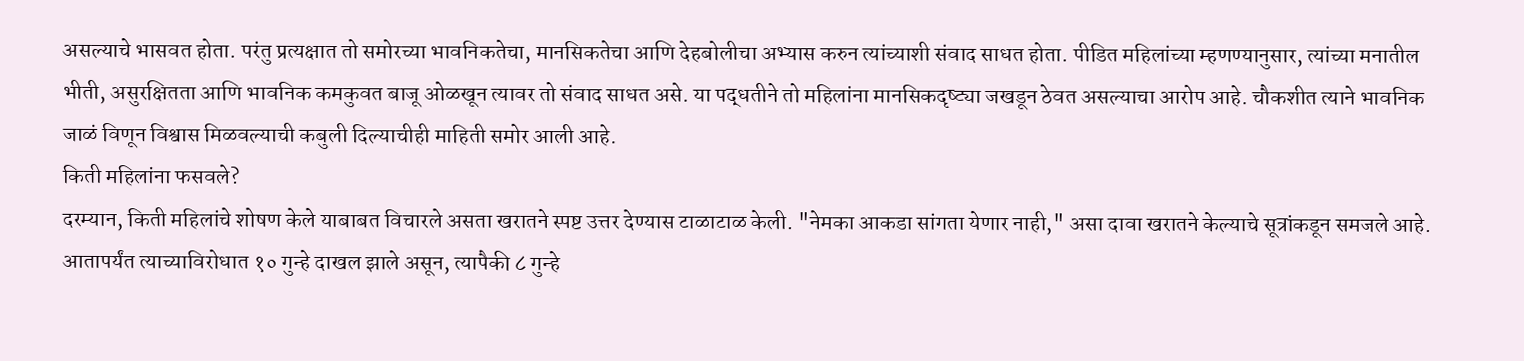असल्याचे भासवत होता. परंतु प्रत्यक्षात तो समोरच्या भावनिकतेचा, मानसिकतेचा आणि देहबोलीचा अभ्यास करुन त्यांच्याशी संवाद साधत होता. पीडित महिलांच्या म्हणण्यानुसार, त्यांच्या मनातील भीती, असुरक्षितता आणि भावनिक कमकुवत बाजू ओळखून त्यावर तो संवाद साधत असे. या पद्धतीने तो महिलांना मानसिकदृष्ट्या जखडून ठेवत असल्याचा आरोप आहे. चौकशीत त्याने भावनिक जाळं विणून विश्वास मिळवल्याची कबुली दिल्याचीही माहिती समोर आली आहे.
किती महिलांना फसवले?
दरम्यान, किती महिलांचे शोषण केले याबाबत विचारले असता खरातने स्पष्ट उत्तर देण्यास टाळाटाळ केली. "नेमका आकडा सांगता येणार नाही," असा दावा खरातने केल्याचे सूत्रांकडून समजले आहे. आतापर्यंत त्याच्याविरोधात १० गुन्हे दाखल झाले असून, त्यापैकी ८ गुन्हे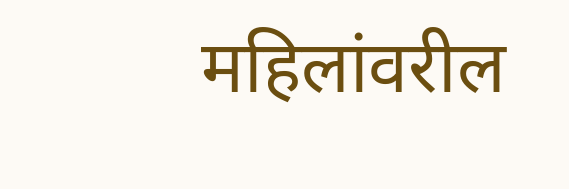महिलांवरील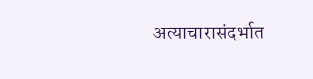अत्याचारासंदर्भात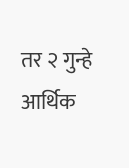तर २ गुन्हे आर्थिक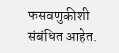फसवणुकीशी संबंधित आहेत.